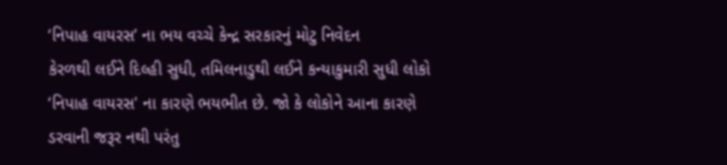‘નિપાહ વાયરસ’ ના ભય વચ્ચે કેન્દ્ર સરકારનું મોટુ નિવેદન
કેરળથી લઈને દિલ્હી સુધી, તમિલનાડુથી લઈને કન્યાકુમારી સુધી લોકો ‘નિપાહ વાયરસ' ના કારણે ભયભીત છે. જો કે લોકોને આના કારણે ડરવાની જરૂર નથી પરંતુ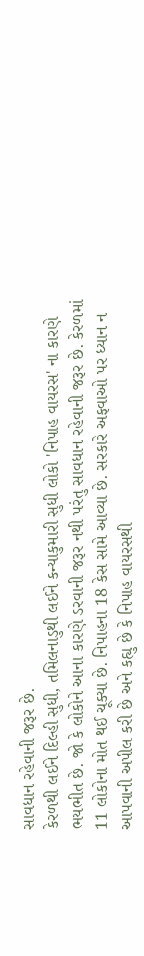સાવધાન રહેવાની જરૂર છે.
કેરળથી લઈને દિલ્હી સુધી, તમિલનાડુથી લઈને કન્યાકુમારી સુધી લોકો 'નિપાહ વાયરસ' ના કારણે ભયભીત છે. જો કે લોકોને આના કારણે ડરવાની જરૂર નથી પરંતુ સાવધાન રહેવાની જરૂર છે. કેરળમાં 11 લોકોના મોત થઈ ચૂક્યા છે. નિપાહના 18 કેસ સામે આવ્યા છે. સરકારે અફવાઓ પર ધ્યાન ન આપવાની અપીલ કરી છે અને કહ્યુ છે કે નિપાહ વાયરસથી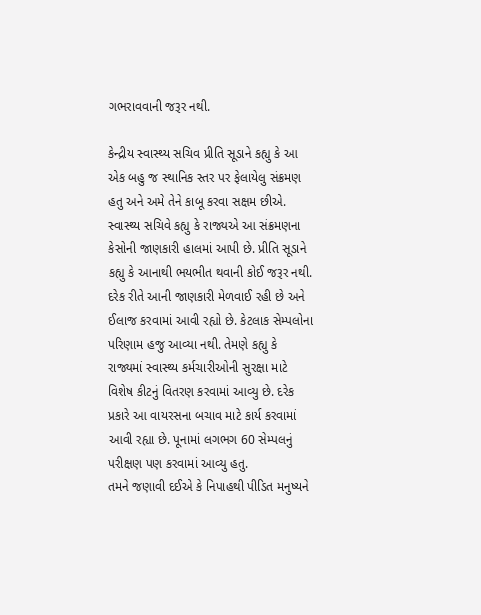ગભરાવવાની જરૂર નથી.

કેન્દ્રીય સ્વાસ્થ્ય સચિવ પ્રીતિ સૂડાને કહ્યુ કે આ એક બહુ જ સ્થાનિક સ્તર પર ફેલાયેલુ સંક્રમણ હતુ અને અમે તેને કાબૂ કરવા સક્ષમ છીએ. સ્વાસ્થ્ય સચિવે કહ્યુ કે રાજ્યએ આ સંક્રમણના કેસોની જાણકારી હાલમાં આપી છે. પ્રીતિ સૂડાને કહ્યુ કે આનાથી ભયભીત થવાની કોઈ જરૂર નથી. દરેક રીતે આની જાણકારી મેળવાઈ રહી છે અને ઈલાજ કરવામાં આવી રહ્યો છે. કેટલાક સેમ્પલોના પરિણામ હજુ આવ્યા નથી. તેમણે કહ્યુ કે રાજ્યમાં સ્વાસ્થ્ય કર્મચારીઓની સુરક્ષા માટે વિશેષ કીટનું વિતરણ કરવામાં આવ્યુ છે. દરેક પ્રકારે આ વાયરસના બચાવ માટે કાર્ય કરવામાં આવી રહ્યા છે. પૂનામાં લગભગ 60 સેમ્પલનું પરીક્ષણ પણ કરવામાં આવ્યુ હતુ.
તમને જણાવી દઈએ કે નિપાહથી પીડિત મનુષ્યને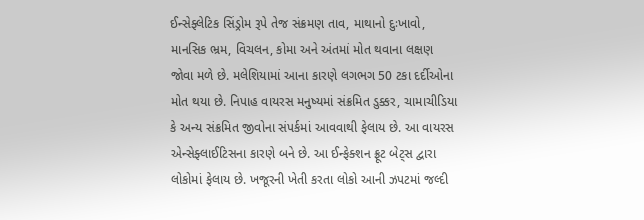ઈન્સેફ્લેટિક સિંડ્રોમ રૂપે તેજ સંક્રમણ તાવ, માથાનો દુઃખાવો, માનસિક ભ્રમ, વિચલન, કોમા અને અંતમાં મોત થવાના લક્ષણ જોવા મળે છે. મલેશિયામાં આના કારણે લગભગ 50 ટકા દર્દીઓના મોત થયા છે. નિપાહ વાયરસ મનુષ્યમાં સંક્રમિત ડુક્કર, ચામાચીડિયા કે અન્ય સંક્રમિત જીવોના સંપર્કમાં આવવાથી ફેલાય છે. આ વાયરસ એન્સેફ્લાઈટિસના કારણે બને છે. આ ઈન્ફેક્શન ફ્રૂટ બેટ્સ દ્વારા લોકોમાં ફેલાય છે. ખજૂરની ખેતી કરતા લોકો આની ઝપટમાં જલ્દી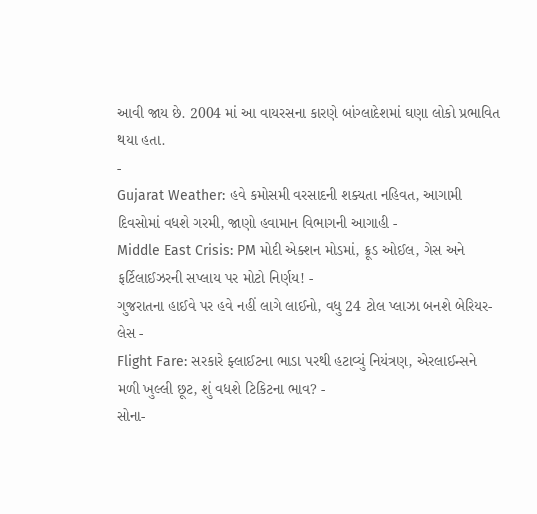આવી જાય છે. 2004 માં આ વાયરસના કારણે બાંગ્લાદેશમાં ઘણા લોકો પ્રભાવિત થયા હતા.
-
Gujarat Weather: હવે કમોસમી વરસાદની શક્યતા નહિવત, આગામી દિવસોમાં વધશે ગરમી, જાણો હવામાન વિભાગની આગાહી -
Middle East Crisis: PM મોદી એક્શન મોડમાં, ક્રૂડ ઓઈલ, ગેસ અને ફર્ટિલાઈઝરની સપ્લાય પર મોટો નિર્ણય! -
ગુજરાતના હાઈવે પર હવે નહીં લાગે લાઈનો, વધુ 24 ટોલ પ્લાઝા બનશે બેરિયર-લેસ -
Flight Fare: સરકારે ફ્લાઈટના ભાડા પરથી હટાવ્યું નિયંત્રણ, એરલાઈન્સને મળી ખુલ્લી છૂટ, શું વધશે ટિકિટના ભાવ? -
સોના-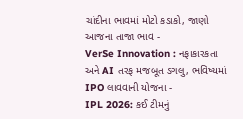ચાંદીના ભાવમાં મોટો કડાકો, જાણો આજના તાજા ભાવ -
VerSe Innovation : નફાકારકતા અને AI તરફ મજબૂત ડગલુ, ભવિષ્યમાં IPO લાવવાની યોજના -
IPL 2026: કઈ ટીમનું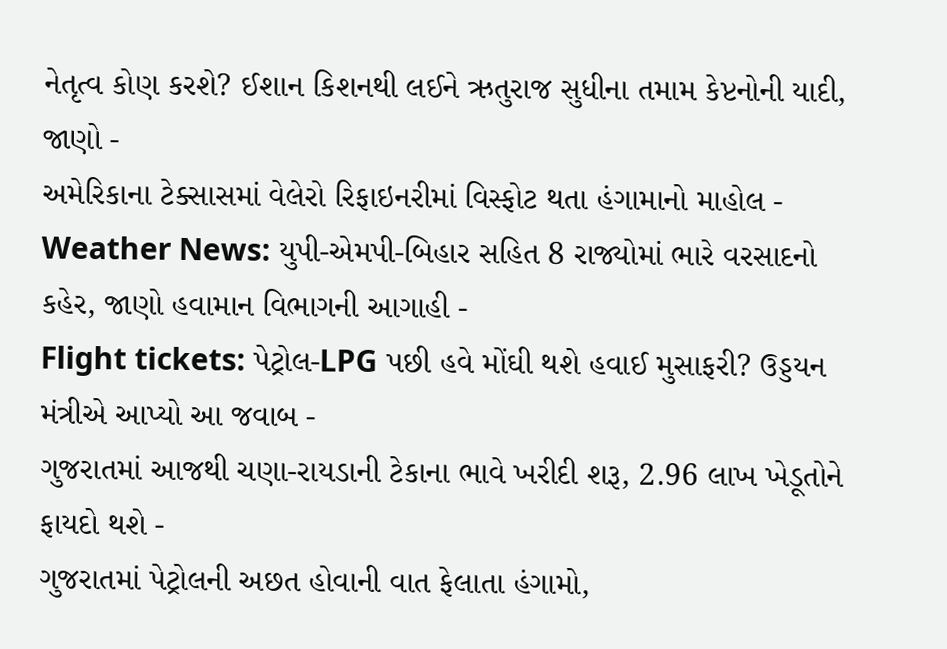નેતૃત્વ કોણ કરશે? ઈશાન કિશનથી લઈને ઋતુરાજ સુધીના તમામ કેપ્ટનોની યાદી, જાણો -
અમેરિકાના ટેક્સાસમાં વેલેરો રિફાઇનરીમાં વિસ્ફોટ થતા હંગામાનો માહોલ -
Weather News: યુપી-એમપી-બિહાર સહિત 8 રાજ્યોમાં ભારે વરસાદનો કહેર, જાણો હવામાન વિભાગની આગાહી -
Flight tickets: પેટ્રોલ-LPG પછી હવે મોંઘી થશે હવાઈ મુસાફરી? ઉડ્ડયન મંત્રીએ આપ્યો આ જવાબ -
ગુજરાતમાં આજથી ચણા-રાયડાની ટેકાના ભાવે ખરીદી શરૂ, 2.96 લાખ ખેડૂતોને ફાયદો થશે -
ગુજરાતમાં પેટ્રોલની અછત હોવાની વાત ફેલાતા હંગામો,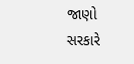જાણો સરકારે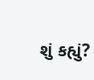શું કહ્યું?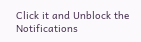Click it and Unblock the Notifications